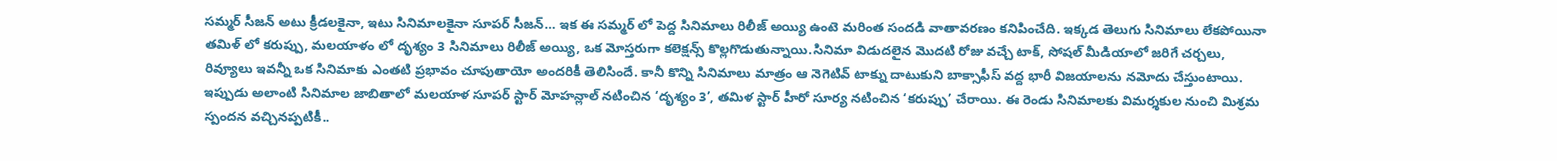సమ్మర్ సీజన్ అటు క్రీడలకైనా, ఇటు సినిమాలకైనా సూపర్ సీజన్… ఇక ఈ సమ్మర్ లో పెద్ద సినిమాలు రిలీజ్ అయ్యి ఉంటె మరింత సందడి వాతావరణం కనిపించేది. ఇక్కడ తెలుగు సినిమాలు లేకపోయినా తమిళ్ లో కరుప్పు, మలయాళం లో దృశ్యం 3 సినిమాలు రిలీజ్ అయ్యి, ఒక మోస్తరుగా కలెక్షన్స్ కొల్లగొడుతున్నాయి.సినిమా విడుదలైన మొదటి రోజు వచ్చే టాక్, సోషల్ మీడియాలో జరిగే చర్చలు, రివ్యూలు ఇవన్నీ ఒక సినిమాకు ఎంతటి ప్రభావం చూపుతాయో అందరికీ తెలిసిందే. కానీ కొన్ని సినిమాలు మాత్రం ఆ నెగెటివ్ టాక్ను దాటుకుని బాక్సాఫీస్ వద్ద భారీ విజయాలను నమోదు చేస్తుంటాయి. ఇప్పుడు అలాంటి సినిమాల జాబితాలో మలయాళ సూపర్ స్టార్ మోహన్లాల్ నటించిన ‘దృశ్యం 3’, తమిళ స్టార్ హీరో సూర్య నటించిన ‘కరుప్పు’ చేరాయి. ఈ రెండు సినిమాలకు విమర్శకుల నుంచి మిశ్రమ స్పందన వచ్చినప్పటికీ..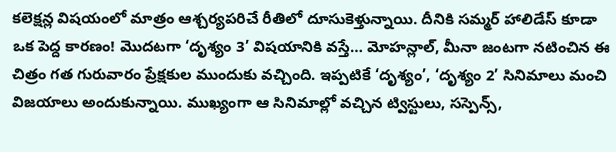కలెక్షన్ల విషయంలో మాత్రం ఆశ్చర్యపరిచే రీతిలో దూసుకెళ్తున్నాయి. దీనికి సమ్మర్ హాలిడేస్ కూడా ఒక పెద్ద కారణం! మొదటగా ‘దృశ్యం 3’ విషయానికి వస్తే… మోహన్లాల్, మీనా జంటగా నటించిన ఈ చిత్రం గత గురువారం ప్రేక్షకుల ముందుకు వచ్చింది. ఇప్పటికే ‘దృశ్యం’, ‘దృశ్యం 2’ సినిమాలు మంచి విజయాలు అందుకున్నాయి. ముఖ్యంగా ఆ సినిమాల్లో వచ్చిన ట్విస్టులు, సస్పెన్స్,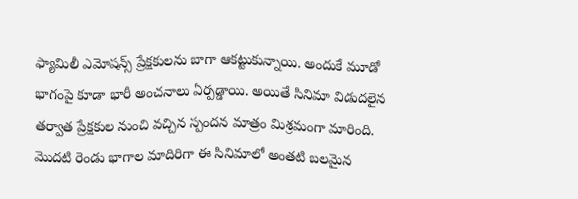ఫ్యామిలీ ఎమోషన్స్ ప్రేక్షకులను బాగా ఆకట్టుకున్నాయి. అందుకే మూడో భాగంపై కూడా భారీ అంచనాలు ఏర్పడ్డాయి. అయితే సినిమా విడుదలైన తర్వాత ప్రేక్షకుల నుంచి వచ్చిన స్పందన మాత్రం మిశ్రమంగా మారింది. మొదటి రెండు భాగాల మాదిరిగా ఈ సినిమాలో అంతటి బలమైన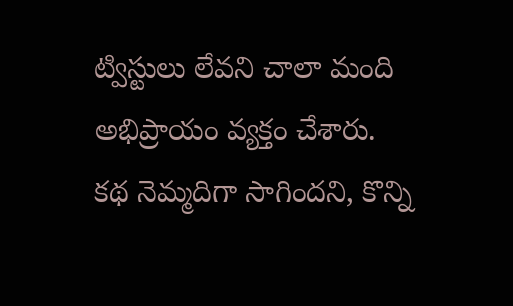ట్విస్టులు లేవని చాలా మంది అభిప్రాయం వ్యక్తం చేశారు. కథ నెమ్మదిగా సాగిందని, కొన్ని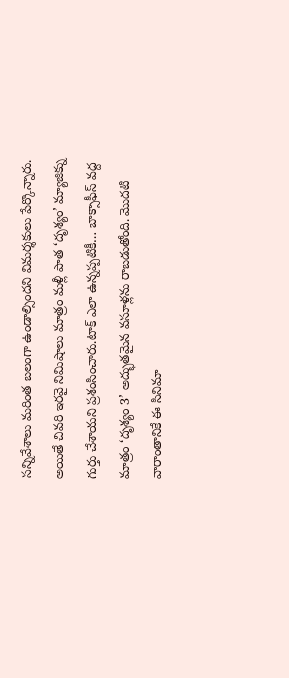సన్నివేశాలు మరింత బలంగా ఉండాల్సిందని విమర్శకులు పేర్కొన్నారు. అయితే చివరి ఇరవై నిమిషాలు మాత్రం మళ్లీ పాత ‘దృశ్యం’ మ్యాజిక్ను గుర్తు చేశాయని ప్రశంసించారు.టాక్ ఎలా ఉన్నప్పటికీ… బాక్సాఫీస్ వద్ద మాత్రం ‘దృశ్యం 3’ అద్భుతమైన వసూళ్లను రాబడుతోంది. మొదటి వారాంతానికే ఈ సినిమా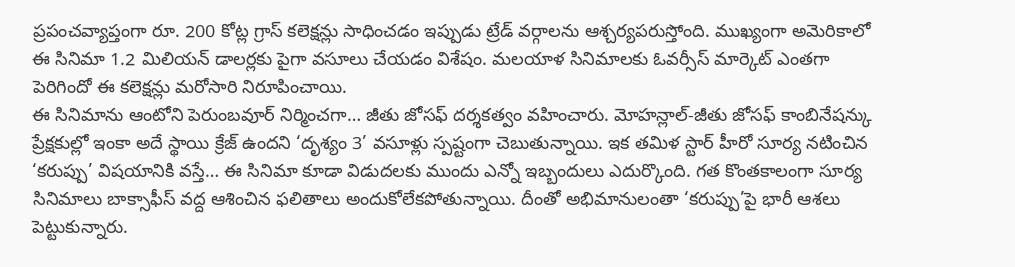ప్రపంచవ్యాప్తంగా రూ. 200 కోట్ల గ్రాస్ కలెక్షన్లు సాధించడం ఇప్పుడు ట్రేడ్ వర్గాలను ఆశ్చర్యపరుస్తోంది. ముఖ్యంగా అమెరికాలో ఈ సినిమా 1.2 మిలియన్ డాలర్లకు పైగా వసూలు చేయడం విశేషం. మలయాళ సినిమాలకు ఓవర్సీస్ మార్కెట్ ఎంతగా పెరిగిందో ఈ కలెక్షన్లు మరోసారి నిరూపించాయి.
ఈ సినిమాను ఆంటోని పెరుంబవూర్ నిర్మించగా… జీతు జోసఫ్ దర్శకత్వం వహించారు. మోహన్లాల్-జీతు జోసఫ్ కాంబినేషన్కు ప్రేక్షకుల్లో ఇంకా అదే స్థాయి క్రేజ్ ఉందని ‘దృశ్యం 3’ వసూళ్లు స్పష్టంగా చెబుతున్నాయి. ఇక తమిళ స్టార్ హీరో సూర్య నటించిన ‘కరుప్పు’ విషయానికి వస్తే… ఈ సినిమా కూడా విడుదలకు ముందు ఎన్నో ఇబ్బందులు ఎదుర్కొంది. గత కొంతకాలంగా సూర్య సినిమాలు బాక్సాఫీస్ వద్ద ఆశించిన ఫలితాలు అందుకోలేకపోతున్నాయి. దీంతో అభిమానులంతా ‘కరుప్పు’పై భారీ ఆశలు పెట్టుకున్నారు.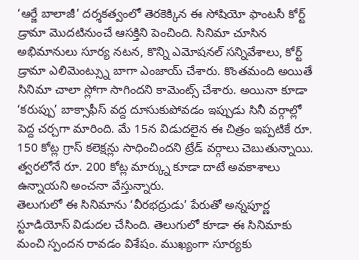‘ఆర్జే బాలాజీ’ దర్శకత్వంలో తెరకెక్కిన ఈ సోషియో ఫాంటసీ కోర్ట్ డ్రామా మొదటినుంచే ఆసక్తిని పెంచింది. సినిమా చూసిన అభిమానులు సూర్య నటన, కొన్ని ఎమోషనల్ సన్నివేశాలు, కోర్ట్ డ్రామా ఎలిమెంట్స్ను బాగా ఎంజాయ్ చేశారు. కొంతమంది అయితే సినిమా చాలా స్లోగా సాగిందని కామెంట్స్ చేశారు. అయినా కూడా ‘కరుప్పు’ బాక్సాఫీస్ వద్ద దూసుకుపోవడం ఇప్పుడు సినీ వర్గాల్లో పెద్ద చర్చగా మారింది. మే 15న విడుదలైన ఈ చిత్రం ఇప్పటికే రూ. 150 కోట్ల గ్రాస్ కలెక్షన్లు సాధించిందని ట్రేడ్ వర్గాలు చెబుతున్నాయి. త్వరలోనే రూ. 200 కోట్ల మార్క్ను కూడా దాటే అవకాశాలు ఉన్నాయని అంచనా వేస్తున్నారు.
తెలుగులో ఈ సినిమాను ‘వీరభద్రుడు’ పేరుతో అన్నపూర్ణ స్టూడియోస్ విడుదల చేసింది. తెలుగులో కూడా ఈ సినిమాకు మంచి స్పందన రావడం విశేషం. ముఖ్యంగా సూర్యకు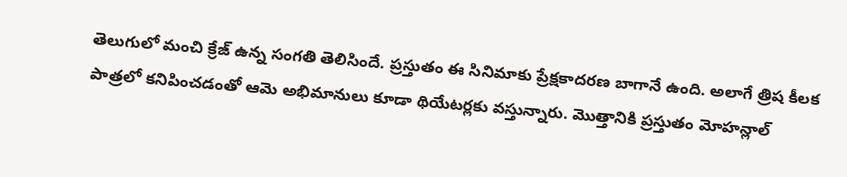తెలుగులో మంచి క్రేజ్ ఉన్న సంగతి తెలిసిందే. ప్రస్తుతం ఈ సినిమాకు ప్రేక్షకాదరణ బాగానే ఉంది. అలాగే త్రిష కీలక పాత్రలో కనిపించడంతో ఆమె అభిమానులు కూడా థియేటర్లకు వస్తున్నారు. మొత్తానికి ప్రస్తుతం మోహన్లాల్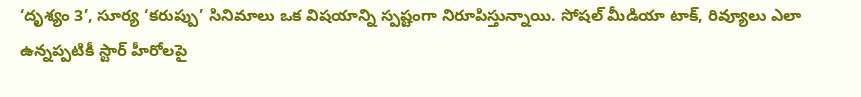‘దృశ్యం 3’, సూర్య ‘కరుప్పు’ సినిమాలు ఒక విషయాన్ని స్పష్టంగా నిరూపిస్తున్నాయి. సోషల్ మీడియా టాక్, రివ్యూలు ఎలా ఉన్నప్పటికీ స్టార్ హీరోలపై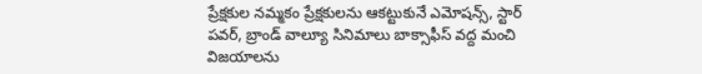ప్రేక్షకుల నమ్మకం ప్రేక్షకులను ఆకట్టుకునే ఎమోషన్స్, స్టార్ పవర్, బ్రాండ్ వాల్యూ సినిమాలు బాక్సాఫీస్ వద్ద మంచి విజయాలను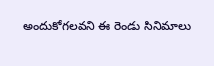అందుకోగలవని ఈ రెండు సినిమాలు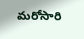మరోసారి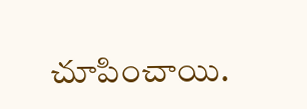చూపించాయి.